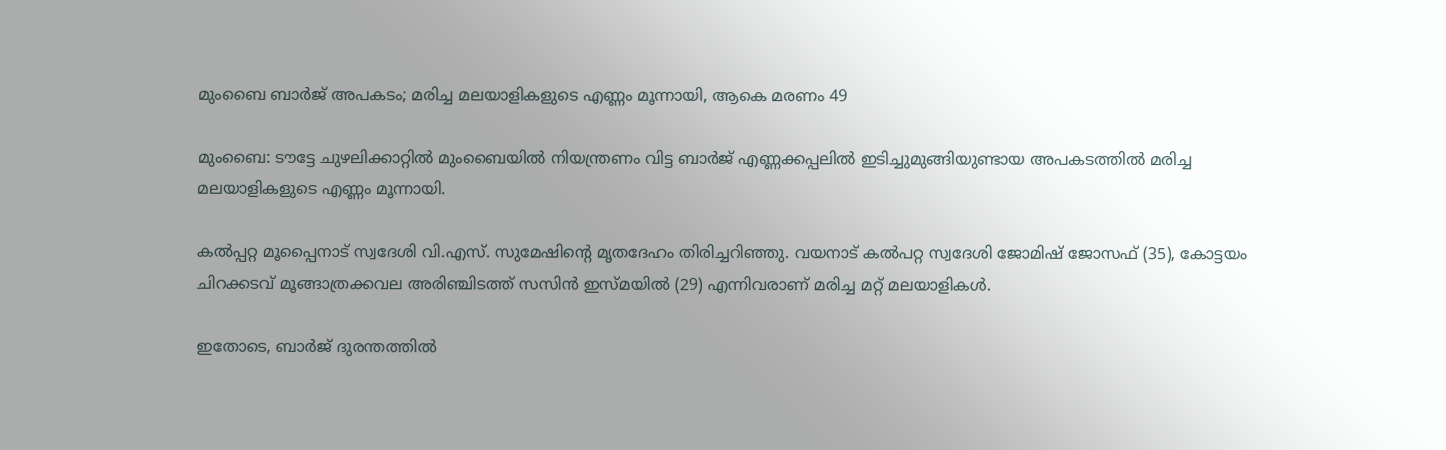മുംബൈ ബാര്‍ജ് അപകടം; മരിച്ച മലയാളികളുടെ എണ്ണം മൂന്നായി, ആകെ മരണം 49

മുംബൈ: ടൗട്ടേ ചുഴലിക്കാറ്റില്‍ മുംബൈയില്‍ നിയന്ത്രണം വിട്ട ബാര്‍ജ് എണ്ണക്കപ്പലില്‍ ഇടിച്ചുമുങ്ങിയുണ്ടായ അപകടത്തില്‍ മരിച്ച മലയാളികളുടെ എണ്ണം മൂന്നായി.

കല്‍പ്പറ്റ മൂപ്പൈനാട് സ്വദേശി വി.എസ്. സുമേഷിന്റെ മൃതദേഹം തിരിച്ചറിഞ്ഞു. വയനാട് കല്‍പറ്റ സ്വദേശി ജോമിഷ് ജോസഫ് (35), കോട്ടയം ചിറക്കടവ് മൂങ്ങാത്രക്കവല അരിഞ്ചിടത്ത് സസിന്‍ ഇസ്മയില്‍ (29) എന്നിവരാണ് മരിച്ച മറ്റ് മലയാളികള്‍.

ഇതോടെ, ബാര്‍ജ് ദുരന്തത്തില്‍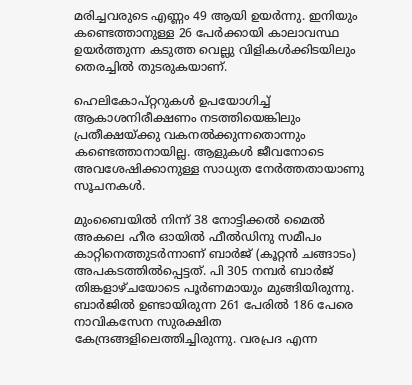മരിച്ചവരുടെ എണ്ണം 49 ആയി ഉയര്‍ന്നു. ഇനിയും കണ്ടെത്താനുള്ള 26 പേര്‍ക്കായി കാലാവസ്ഥ ഉയര്‍ത്തുന്ന കടുത്ത വെല്ലു വിളികള്‍ക്കിടയിലും തെരച്ചില്‍ തുടരുകയാണ്.

ഹെലികോപ്റ്ററുകള്‍ ഉപയോഗിച്ച് ആകാശനിരീക്ഷണം നടത്തിയെങ്കിലും പ്രതീക്ഷയ്ക്കു വകനല്‍ക്കുന്നതൊന്നും കണ്ടെത്താനായില്ല. ആളുകള്‍ ജീവനോടെ അവശേഷിക്കാനുള്ള സാധ്യത നേര്‍ത്തതായാണു സൂചനകള്‍.

മുംബൈയില്‍ നിന്ന് 38 നോട്ടിക്കല്‍ മൈല്‍ അകലെ ഹീര ഓയില്‍ ഫീല്‍ഡിനു സമീപം കാറ്റിനെത്തുടര്‍ന്നാണ് ബാര്‍ജ് (കൂറ്റന്‍ ചങ്ങാടം) അപകടത്തില്‍പ്പെട്ടത്. പി 305 നമ്പര്‍ ബാര്‍ജ് തിങ്കളാഴ്ചയോടെ പൂര്‍ണമായും മുങ്ങിയിരുന്നു. ബാര്‍ജില്‍ ഉണ്ടായിരുന്ന 261 പേരില്‍ 186 പേരെ നാവികസേന സുരക്ഷിത കേന്ദ്രങ്ങളിലെത്തിച്ചിരുന്നു. വരപ്രദ എന്ന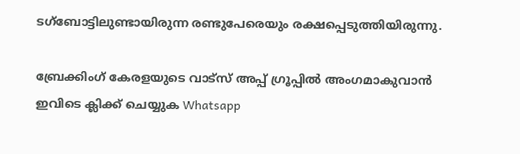ടഗ്‌ബോട്ടിലുണ്ടായിരുന്ന രണ്ടുപേരെയും രക്ഷപ്പെടുത്തിയിരുന്നു.

ബ്രേക്കിംഗ് കേരളയുടെ വാട്സ് അപ്പ് ഗ്രൂപ്പിൽ അംഗമാകുവാൻ ഇവിടെ ക്ലിക്ക് ചെയ്യുക Whatsapp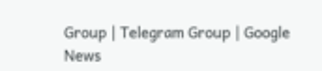Group | Telegram Group | Google News